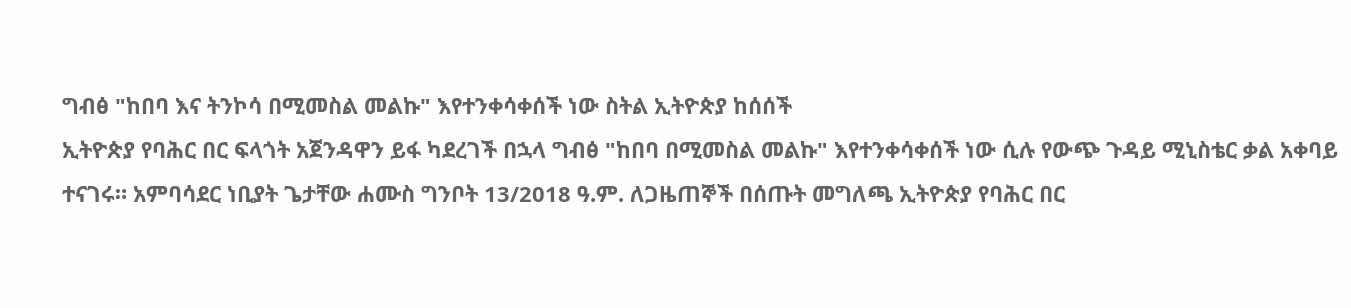ግብፅ "ከበባ እና ትንኮሳ በሚመስል መልኩ" እየተንቀሳቀሰች ነው ስትል ኢትዮጵያ ከሰሰች
ኢትዮጵያ የባሕር በር ፍላጎት አጀንዳዋን ይፋ ካደረገች በኋላ ግብፅ "ከበባ በሚመስል መልኩ" እየተንቀሳቀሰች ነው ሲሉ የውጭ ጉዳይ ሚኒስቴር ቃል አቀባይ ተናገሩ። አምባሳደር ነቢያት ጌታቸው ሐሙስ ግንቦት 13/2018 ዓ.ም. ለጋዜጠኞች በሰጡት መግለጫ ኢትዮጵያ የባሕር በር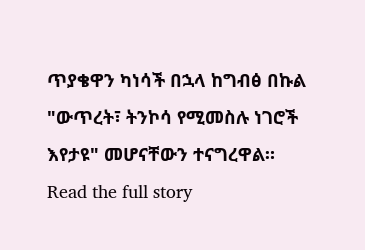ጥያቄዋን ካነሳች በኋላ ከግብፅ በኩል "ውጥረት፣ ትንኮሳ የሚመስሉ ነገሮች እየታዩ" መሆናቸውን ተናግረዋል።
Read the full story